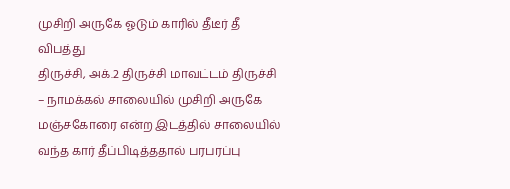முசிறி அருகே ஓடும் காரில் தீடீர் தீ விபத்து
திருச்சி, அக்.2 திருச்சி மாவட்டம் திருச்சி – நாமக்கல் சாலையில் முசிறி அருகே
மஞ்சகோரை என்ற இடத்தில் சாலையில் வந்த கார் தீப்பிடித்ததால் பரபரப்பு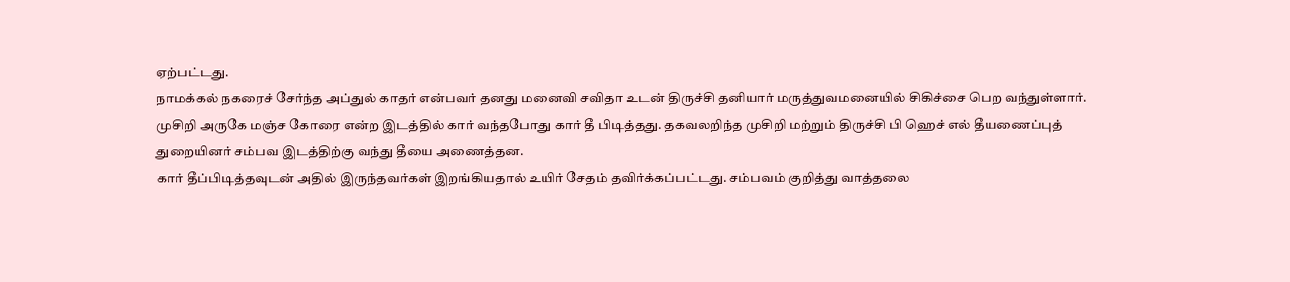ஏற்பட்டது.
நாமக்கல் நகரைச் சேர்ந்த அப்துல் காதர் என்பவர் தனது மனைவி சவிதா உடன் திருச்சி தனியார் மருத்துவமனையில் சிகிச்சை பெற வந்துள்ளார். முசிறி அருகே மஞ்ச கோரை என்ற இடத்தில் கார் வந்தபோது கார் தீ பிடித்தது. தகவலறிந்த முசிறி மற்றும் திருச்சி பி ஹெச் எல் தீயணைப்புத் துறையினர் சம்பவ இடத்திற்கு வந்து தீயை அணைத்தன.
கார் தீப்பிடித்தவுடன் அதில் இருந்தவர்கள் இறங்கியதால் உயிர் சேதம் தவிர்க்கப்பட்டது. சம்பவம் குறித்து வாத்தலை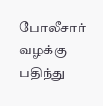போலீசார் வழக்கு பதிந்து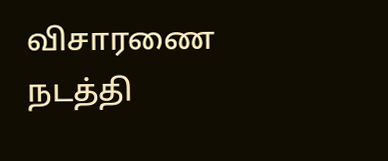விசாரணை நடத்தி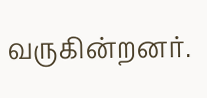வருகின்றனர்.